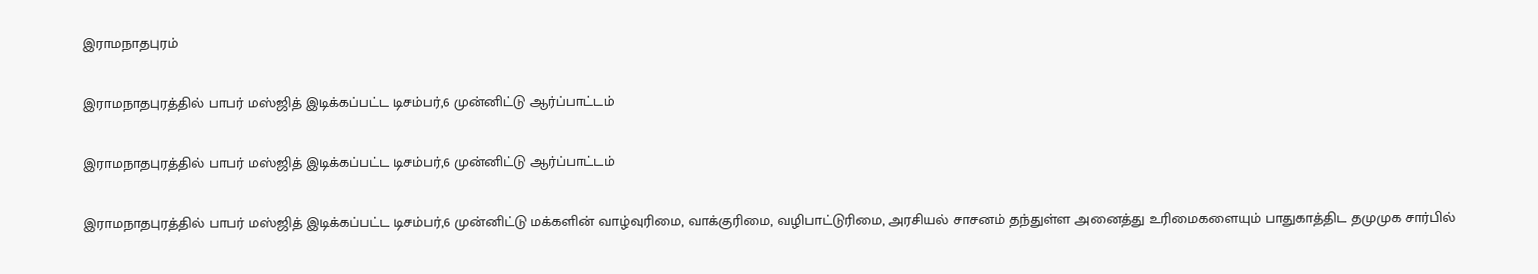இராமநாதபுரம்

இராமநாதபுரத்தில் பாபர் மஸ்ஜித் இடிக்கப்பட்ட டிசம்பர்,6 முன்னிட்டு ஆர்ப்பாட்டம்

இராமநாதபுரத்தில் பாபர் மஸ்ஜித் இடிக்கப்பட்ட டிசம்பர்,6 முன்னிட்டு ஆர்ப்பாட்டம்

இராமநாதபுரத்தில் பாபர் மஸ்ஜித் இடிக்கப்பட்ட டிசம்பர்,6 முன்னிட்டு மக்களின் வாழ்வுரிமை, வாக்குரிமை, வழிபாட்டுரிமை, அரசியல் சாசனம் தந்துள்ள அனைத்து உரிமைகளையும் பாதுகாத்திட தமுமுக சார்பில்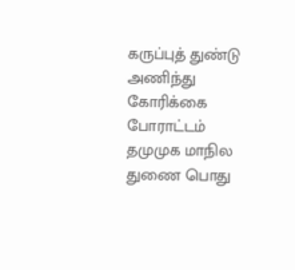கருப்புத் துண்டு அணிந்து கோரிக்கை போராட்டம் தமுமுக மாநில துணை பொது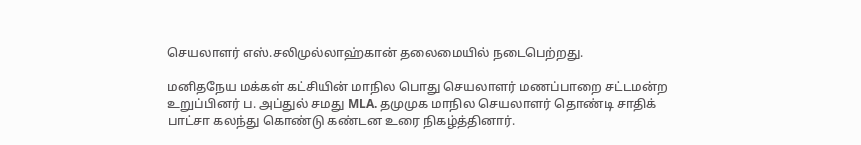செயலாளர் எஸ்.சலிமுல்லாஹ்கான் தலைமையில் நடைபெற்றது.

மனிதநேய மக்கள் கட்சியின் மாநில பொது செயலாளர் மணப்பாறை சட்டமன்ற உறுப்பினர் ப. அப்துல் சமது MLA. தமுமுக மாநில செயலாளர் தொண்டி சாதிக் பாட்சா கலந்து கொண்டு கண்டன உரை நிகழ்த்தினார்.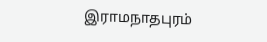இராமநாதபுரம்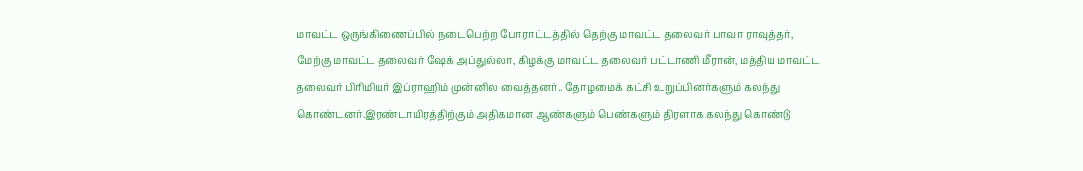மாவட்ட ஒருங்கிணைப்பில் நடைபெற்ற போராட்டத்தில் தெற்கு மாவட்ட தலைவர் பாவா ராவுத்தர், மேற்கு மாவட்ட தலைவர் ஷேக் அப்துல்லா, கிழக்கு மாவட்ட தலைவர் பட்டாணி மீரான், மத்திய மாவட்ட தலைவர் பிரிமியர் இப்ராஹிம் முன்னில வைத்தனர்.. தோழமைக் கட்சி உறுப்பினர்களும் கலந்து கொண்டனர்.இரண்டாயிரத்திற்கும் அதிகமான ஆண்களும் பெண்களும் திரளாக கலந்து கொண்டு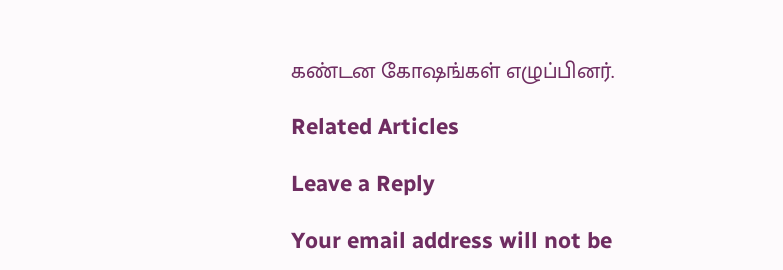கண்டன கோஷங்கள் எழுப்பினர்.

Related Articles

Leave a Reply

Your email address will not be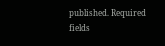published. Required fields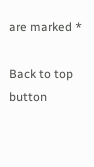are marked *

Back to top button